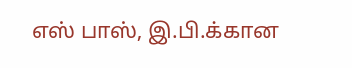எஸ் பாஸ், இ.பி.க்கான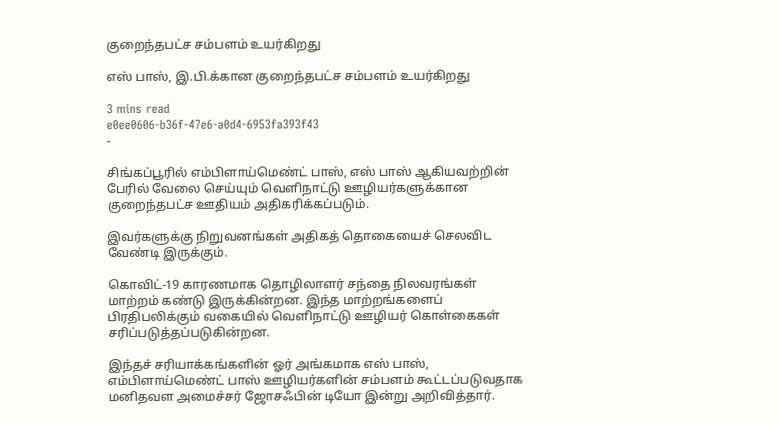குறைந்தபட்ச சம்பளம் உயர்கிறது

எஸ் பாஸ், இ.பி.க்கான குறைந்தபட்ச சம்பளம் உயர்கிறது

3 mins read
e0ee0606-b36f-47e6-a0d4-6953fa393f43
-

சிங்கப்பூரில் எம்பிளாய்மெண்ட் பாஸ், எஸ் பாஸ் ஆகியவற்றின் பேரில் வேலை செய்யும் வெளிநாட்டு ஊழியர்களுக்கான குறைந்தபட்ச ஊதியம் அதிகரிக்கப்படும்.

இவர்களுக்கு நிறுவனங்கள் அதிகத் தொகையைச் செலவிட வேண்டி இருக்கும்.

கொவிட்-19 காரணமாக தொழிலாளர் சந்தை நிலவரங்கள் மாற்றம் கண்டு இருக்கின்றன. இந்த மாற்றங்களைப் பிரதிபலிக்கும் வகையில் வெளிநாட்டு ஊழியர் கொள்கைகள் சரிப்படுத்தப்படுகின்றன.

இந்தச் சரியாக்கங்களின் ஓர் அங்கமாக எஸ் பாஸ், எம்பிளாய்மெண்ட் பாஸ் ஊழியர்களின் சம்பளம் கூட்டப்படுவதாக மனிதவள அமைச்சர் ஜோசஃபின் டியோ இன்று அறிவித்தார்.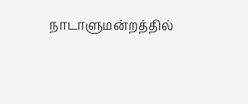நாடாளுமன்றத்தில்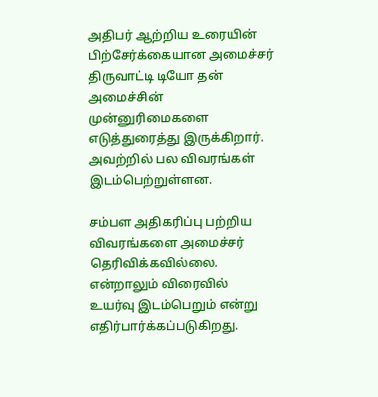அதிபர் ஆற்றிய உரையின் பிற்சேர்க்கையான அமைச்சர் திருவாட்டி டியோ தன் அமைச்சின் முன்னுரிமைகளை எடுத்துரைத்து இருக்கிறார். அவற்றில் பல விவரங்கள் இடம்பெற்றுள்ளன.

சம்பள அதிகரிப்பு பற்றிய விவரங்களை அமைச்சர் தெரிவிக்கவில்லை. என்றாலும் விரைவில் உயர்வு இடம்பெறும் என்று எதிர்பார்க்கப்படுகிறது.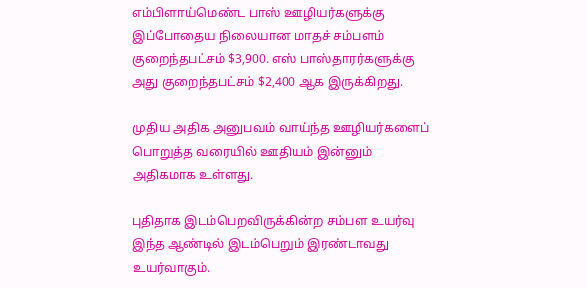எம்பிளாய்மெண்ட பாஸ் ஊழியர்களுக்கு இப்போதைய நிலையான மாதச் சம்பளம் குறைந்தபட்சம் $3,900. எஸ் பாஸ்தாரர்களுக்கு அது குறைந்தபட்சம் $2,400 ஆக இருக்கிறது.

முதிய அதிக அனுபவம் வாய்ந்த ஊழியர்களைப் பொறுத்த வரையில் ஊதியம் இன்னும் அதிகமாக உள்ளது.

புதிதாக இடம்பெறவிருக்கின்ற சம்பள உயர்வு இந்த ஆண்டில் இடம்பெறும் இரண்டாவது உயர்வாகும்.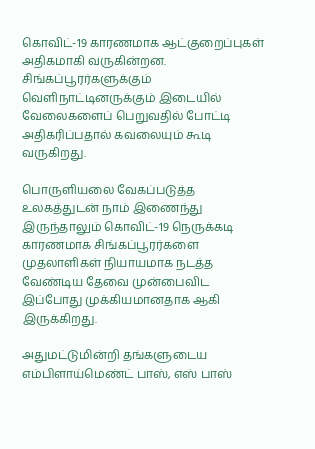கொவிட்-19 காரணமாக ஆட்குறைப்புகள் அதிகமாகி வருகின்றன. சிங்கப்பூரர்களுக்கும் வெளிநாட்டினருக்கும் இடையில் வேலைகளைப் பெறுவதில் போட்டி அதிகரிப்பதால் கவலையும் கூடி வருகிறது.

பொருளியலை வேகப்படுத்த உலகத்துடன் நாம் இணைந்து இருந்தாலும் கொவிட்-19 நெருக்கடி காரணமாக சிங்கப்பூரர்களை முதலாளிகள் நியாயமாக நடத்த வேண்டிய தேவை முன்பைவிட இப்போது முக்கியமானதாக ஆகி இருக்கிறது.

அதுமட்டுமின்றி தங்களுடைய எம்பிளாய்மெண்ட் பாஸ், எஸ் பாஸ்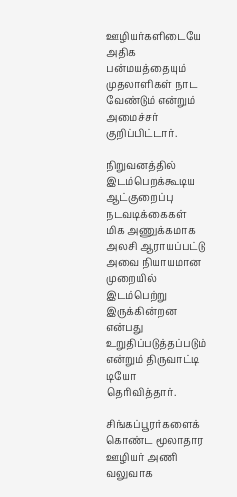ஊழியர்களிடையே அதிக பன்மயத்தையும் முதலாளிகள் நாட வேண்டும் என்றும் அமைச்சர் குறிப்பிட்டார்.

நிறுவனத்தில் இடம்பெறக்கூடிய ஆட்குறைப்பு நடவடிக்கைகள் மிக அணுக்கமாக அலசி ஆராயப்பட்டு அவை நியாயமான முறையில் இடம்பெற்று இருக்கின்றன என்பது உறுதிப்படுத்தப்படும் என்றும் திருவாட்டி டியோ தெரிவித்தார்.

சிங்கப்பூரர்களைக் கொண்ட மூலாதார ஊழியர் அணி வலுவாக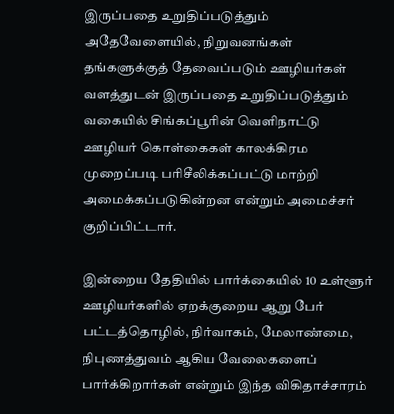இருப்பதை உறுதிப்படுத்தும் அதேவேளையில், நிறுவனங்கள் தங்களுக்குத் தேவைப்படும் ஊழியர்கள் வளத்துடன் இருப்பதை உறுதிப்படுத்தும் வகையில் சிங்கப்பூரின் வெளிநாட்டு ஊழியர் கொள்கைகள் காலக்கிரம முறைப்படி பரிசீலிக்கப்பட்டு மாற்றி அமைக்கப்படுகின்றன என்றும் அமைச்சர் குறிப்பிட்டார்.

இன்றைய தேதியில் பார்க்கையில் 10 உள்ளூர் ஊழியர்களில் ஏறக்குறைய ஆறு பேர் பட்டத்தொழில், நிர்வாகம், மேலாண்மை, நிபுணத்துவம் ஆகிய வேலைகளைப் பார்க்கிறார்கள் என்றும் இந்த விகிதாச்சாரம்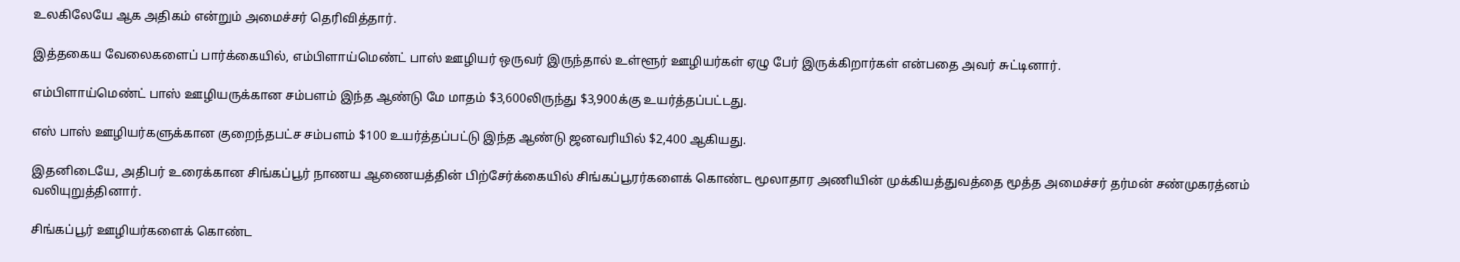உலகிலேயே ஆக அதிகம் என்றும் அமைச்சர் தெரிவித்தார்.

இத்தகைய வேலைகளைப் பார்க்கையில், எம்பிளாய்மெண்ட் பாஸ் ஊழியர் ஒருவர் இருந்தால் உள்ளூர் ஊழியர்கள் ஏழு பேர் இருக்கிறார்கள் என்பதை அவர் சுட்டினார்.

எம்பிளாய்மெண்ட் பாஸ் ஊழியருக்கான சம்பளம் இந்த ஆண்டு மே மாதம் $3,600லிருந்து $3,900க்கு உயர்த்தப்பட்டது.

எஸ் பாஸ் ஊழியர்களுக்கான குறைந்தபட்ச சம்பளம் $100 உயர்த்தப்பட்டு இந்த ஆண்டு ஜனவரியில் $2,400 ஆகியது.

இதனிடையே, அதிபர் உரைக்கான சிங்கப்பூர் நாணய ஆணையத்தின் பிற்சேர்க்கையில் சிங்கப்பூரர்களைக் கொண்ட மூலாதார அணியின் முக்கியத்துவத்தை மூத்த அமைச்சர் தர்மன் சண்முகரத்னம் வலியுறுத்தினார்.

சிங்கப்பூர் ஊழியர்களைக் கொண்ட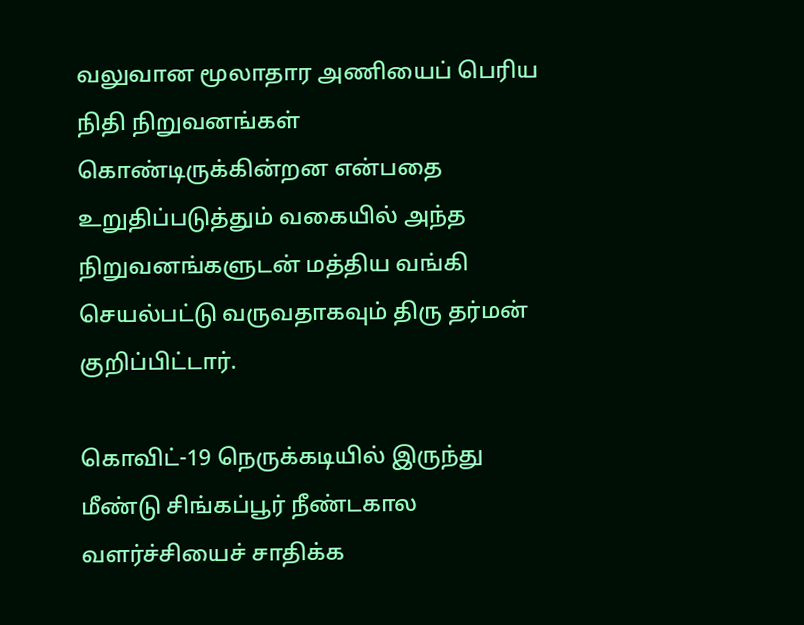வலுவான மூலாதார அணியைப் பெரிய நிதி நிறுவனங்கள் கொண்டிருக்கின்றன என்பதை உறுதிப்படுத்தும் வகையில் அந்த நிறுவனங்களுடன் மத்திய வங்கி செயல்பட்டு வருவதாகவும் திரு தர்மன் குறிப்பிட்டார்.

கொவிட்-19 நெருக்கடியில் இருந்து மீண்டு சிங்கப்பூர் நீண்டகால வளர்ச்சியைச் சாதிக்க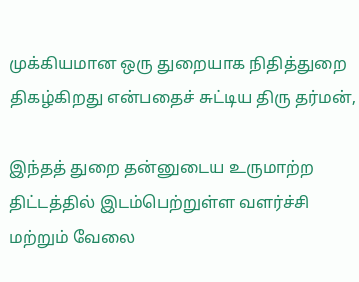முக்கியமான ஒரு துறையாக நிதித்துறை திகழ்கிறது என்பதைச் சுட்டிய திரு தர்மன்,

இந்தத் துறை தன்னுடைய உருமாற்ற திட்டத்தில் இடம்பெற்றுள்ள வளர்ச்சி மற்றும் வேலை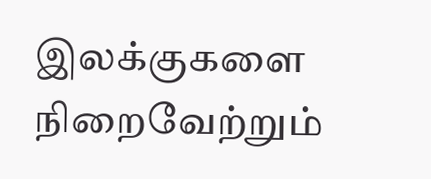இலக்குகளை நிறைவேற்றும்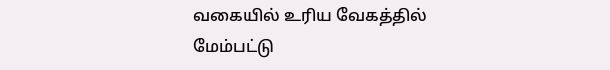வகையில் உரிய வேகத்தில் மேம்பட்டு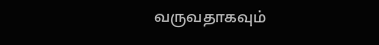வருவதாகவும்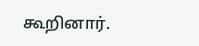கூறினார்.